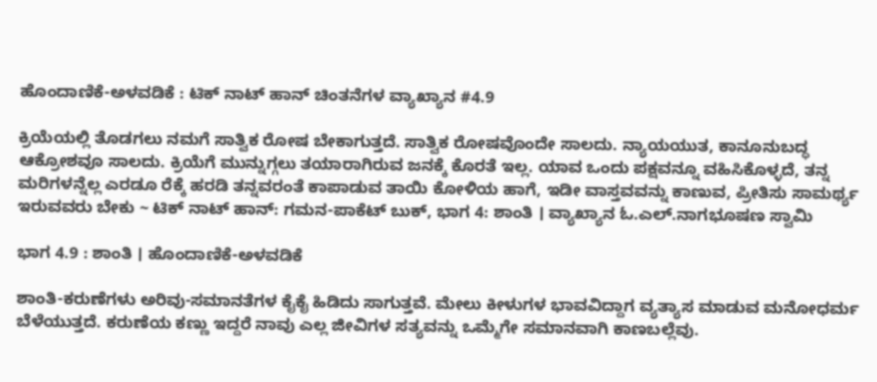ಹೊಂದಾಣಿಕೆ-ಅಳವಡಿಕೆ : ಟಿಕ್ ನಾಟ್ ಹಾನ್ ಚಿಂತನೆಗಳ ವ್ಯಾಖ್ಯಾನ #4.9

ಕ್ರಿಯೆಯಲ್ಲಿ ತೊಡಗಲು ನಮಗೆ ಸಾತ್ವಿಕ ರೋಷ ಬೇಕಾಗುತ್ತದೆ. ಸಾತ್ವಿಕ ರೋಷವೊಂದೇ ಸಾಲದು. ನ್ಯಾಯಯುತ, ಕಾನೂನುಬದ್ಧ ಆಕ್ರೋಶವೂ ಸಾಲದು. ಕ್ರಿಯೆಗೆ ಮುನ್ನುಗ್ಗಲು ತಯಾರಾಗಿರುವ ಜನಕ್ಕೆ ಕೊರತೆ ಇಲ್ಲ. ಯಾವ ಒಂದು ಪಕ್ಷವನ್ನೂ ವಹಿಸಿಕೊಳ್ಳದೆ, ತನ್ನ ಮರಿಗಳನ್ನೆಲ್ಲ ಎರಡೂ ರೆಕ್ಕೆ ಹರಡಿ ತನ್ನವರಂತೆ ಕಾಪಾಡುವ ತಾಯಿ ಕೋಳಿಯ ಹಾಗೆ, ಇಡೀ ವಾಸ್ತವವನ್ನು ಕಾಣುವ, ಪ್ರೀತಿಸು ಸಾಮರ್ಥ್ಯ ಇರುವವರು ಬೇಕು ~ ಟಿಕ್ ನಾಟ್ ಹಾನ್: ಗಮನ-ಪಾಕೆಟ್‌ ಬುಕ್‌, ಭಾಗ 4: ಶಾಂತಿ । ವ್ಯಾಖ್ಯಾನ ಓ.ಎಲ್.ನಾಗಭೂಷಣ ಸ್ವಾಮಿ

ಭಾಗ 4.9 : ಶಾಂತಿ । ಹೊಂದಾಣಿಕೆ-ಅಳವಡಿಕೆ

ಶಾಂತಿ-ಕರುಣೆಗಳು ಅರಿವು-ಸಮಾನತೆಗಳ ಕೈಕೈ ಹಿಡಿದು ಸಾಗುತ್ತವೆ. ಮೇಲು ಕೀಳುಗಳ ಭಾವವಿದ್ದಾಗ ವ್ಯತ್ಯಾಸ ಮಾಡುವ ಮನೋಧರ್ಮ ಬೆಳೆಯುತ್ತದೆ. ಕರುಣೆಯ ಕಣ್ಣು ಇದ್ದರೆ ನಾವು ಎಲ್ಲ ಜೀವಿಗಳ ಸತ್ಯವನ್ನು ಒಮ್ಮೆಗೇ ಸಮಾನವಾಗಿ ಕಾಣಬಲ್ಲೆವು.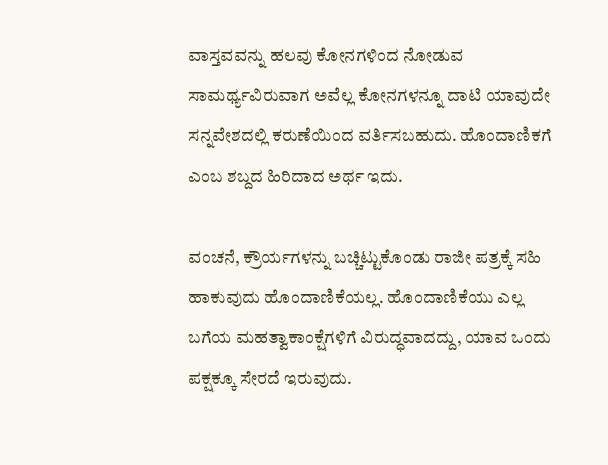ವಾಸ್ತವವನ್ನು ಹಲವು ಕೋನಗಳಿಂದ ನೋಡುವ ಸಾಮರ್ಥ್ಯವಿರುವಾಗ ಅವೆಲ್ಲ ಕೋನಗಳನ್ನೂ ದಾಟಿ ಯಾವುದೇ ಸನ್ನವೇಶದಲ್ಲಿ ಕರುಣೆಯಿಂದ ವರ್ತಿಸಬಹುದು. ಹೊಂದಾಣಿಕಗೆ ಎಂಬ ಶಬ್ದದ ಹಿರಿದಾದ ಅರ್ಥ ಇದು.

ವಂಚನೆ, ಕ್ರೌರ್ಯಗಳನ್ನು ಬಚ್ಚಿಟ್ಟುಕೊಂಡು ರಾಜೀ ಪತ್ರಕ್ಕೆ ಸಹಿ ಹಾಕುವುದು ಹೊಂದಾಣಿಕೆಯಲ್ಲ. ಹೊಂದಾಣಿಕೆಯು ಎಲ್ಲ ಬಗೆಯ ಮಹತ್ವಾಕಾಂಕ್ಷೆಗಳಿಗೆ ವಿರುದ್ಧವಾದದ್ದು, ಯಾವ ಒಂದು ಪಕ್ಷಕ್ಕೂ ಸೇರದೆ ಇರುವುದು.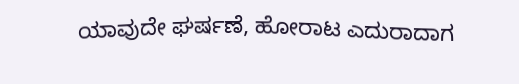ಯಾವುದೇ ಘರ್ಷಣೆ, ಹೋರಾಟ ಎದುರಾದಾಗ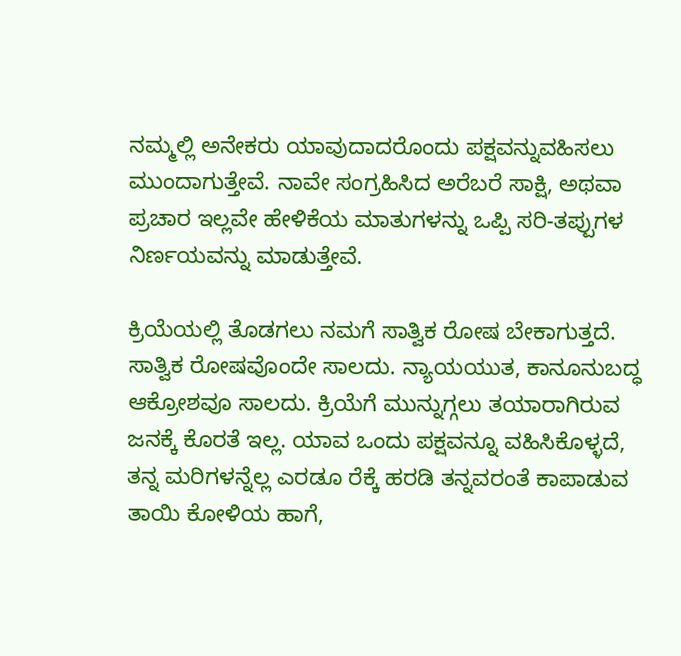ನಮ್ಮಲ್ಲಿ ಅನೇಕರು ಯಾವುದಾದರೊಂದು ಪಕ್ಷವನ್ನುವಹಿಸಲು ಮುಂದಾಗುತ್ತೇವೆ. ನಾವೇ ಸಂಗ್ರಹಿಸಿದ ಅರೆಬರೆ ಸಾಕ್ಷಿ, ಅಥವಾ ಪ್ರಚಾರ ಇಲ್ಲವೇ ಹೇಳಿಕೆಯ ಮಾತುಗಳನ್ನು ಒಪ್ಪಿ ಸರಿ-ತಪ್ಪುಗಳ ನಿರ್ಣಯವನ್ನು ಮಾಡುತ್ತೇವೆ.

ಕ್ರಿಯೆಯಲ್ಲಿ ತೊಡಗಲು ನಮಗೆ ಸಾತ್ವಿಕ ರೋಷ ಬೇಕಾಗುತ್ತದೆ. ಸಾತ್ವಿಕ ರೋಷವೊಂದೇ ಸಾಲದು. ನ್ಯಾಯಯುತ, ಕಾನೂನುಬದ್ಧ ಆಕ್ರೋಶವೂ ಸಾಲದು. ಕ್ರಿಯೆಗೆ ಮುನ್ನುಗ್ಗಲು ತಯಾರಾಗಿರುವ ಜನಕ್ಕೆ ಕೊರತೆ ಇಲ್ಲ. ಯಾವ ಒಂದು ಪಕ್ಷವನ್ನೂ ವಹಿಸಿಕೊಳ್ಳದೆ, ತನ್ನ ಮರಿಗಳನ್ನೆಲ್ಲ ಎರಡೂ ರೆಕ್ಕೆ ಹರಡಿ ತನ್ನವರಂತೆ ಕಾಪಾಡುವ ತಾಯಿ ಕೋಳಿಯ ಹಾಗೆ,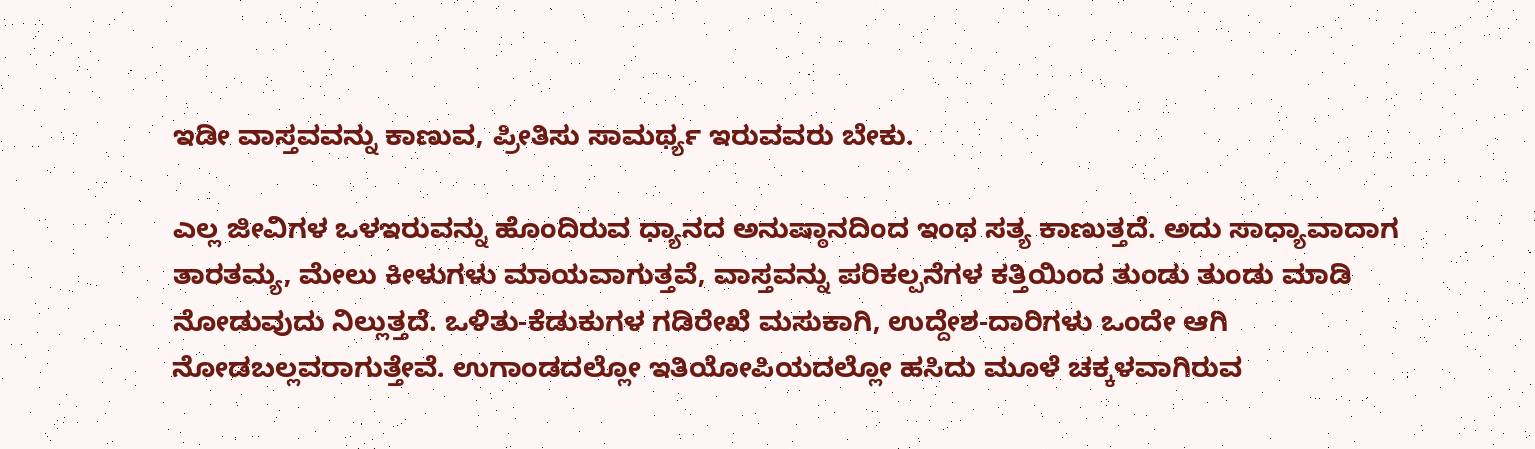ಇಡೀ ವಾಸ್ತವವನ್ನು ಕಾಣುವ, ಪ್ರೀತಿಸು ಸಾಮರ್ಥ್ಯ ಇರುವವರು ಬೇಕು.

ಎಲ್ಲ ಜೀವಿಗಳ ಒಳಇರುವನ್ನು ಹೊಂದಿರುವ ಧ್ಯಾನದ ಅನುಷ್ಠಾನದಿಂದ ಇಂಥ ಸತ್ಯ ಕಾಣುತ್ತದೆ. ಅದು ಸಾಧ್ಯಾವಾದಾಗ ತಾರತಮ್ಯ, ಮೇಲು ಕೀಳುಗಳು ಮಾಯವಾಗುತ್ತವೆ, ವಾಸ್ತವನ್ನು ಪರಿಕಲ್ಪನೆಗಳ ಕತ್ತಿಯಿಂದ ತುಂಡು ತುಂಡು ಮಾಡಿ ನೋಡುವುದು ನಿಲ್ಲುತ್ತದೆ. ಒಳಿತು-ಕೆಡುಕುಗಳ ಗಡಿರೇಖೆ ಮಸುಕಾಗಿ, ಉದ್ದೇಶ-ದಾರಿಗಳು ಒಂದೇ ಆಗಿ ನೋಡಬಲ್ಲವರಾಗುತ್ತೇವೆ. ಉಗಾಂಡದಲ್ಲೋ ಇತಿಯೋಪಿಯದಲ್ಲೋ ಹಸಿದು ಮೂಳೆ ಚಕ್ಕಳವಾಗಿರುವ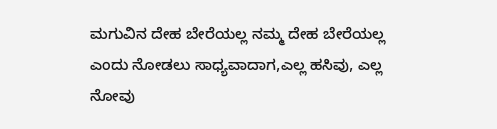ಮಗುವಿನ ದೇಹ ಬೇರೆಯಲ್ಲ ನಮ್ಮ ದೇಹ ಬೇರೆಯಲ್ಲ ಎಂದು ನೋಡಲು ಸಾಧ್ಯವಾದಾಗ,ಎಲ್ಲ ಹಸಿವು, ಎಲ್ಲ ನೋವು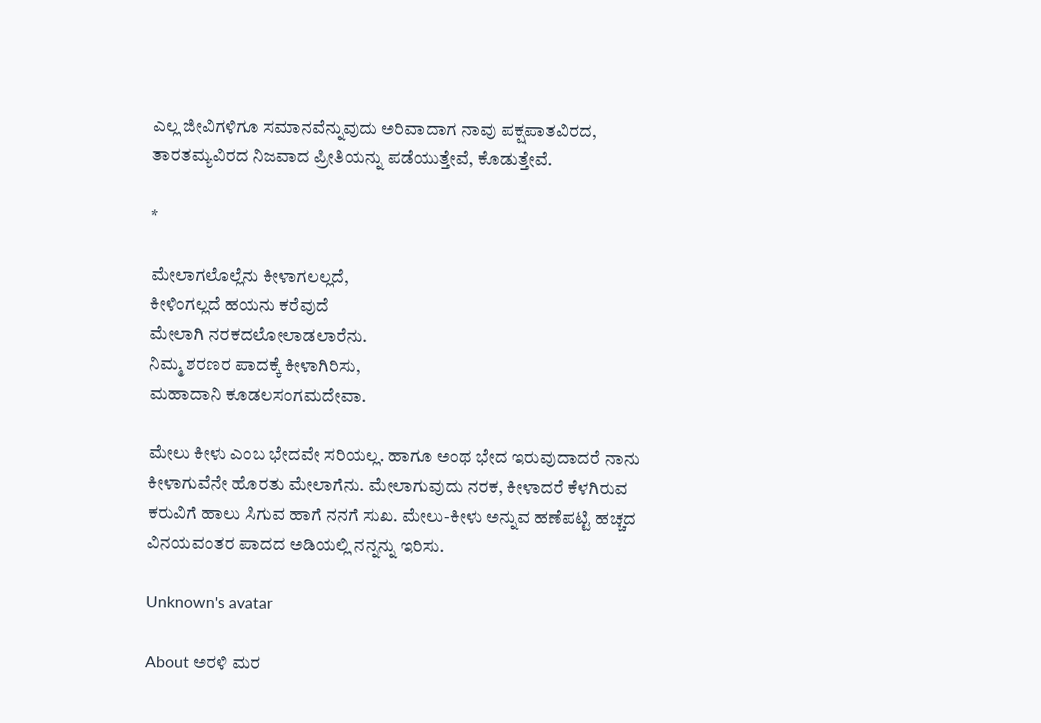ಎಲ್ಲ ಜೀವಿಗಳಿಗೂ ಸಮಾನವೆನ್ನುವುದು ಅರಿವಾದಾಗ ನಾವು ಪಕ್ಷಪಾತವಿರದ, ತಾರತಮ್ಯವಿರದ ನಿಜವಾದ ಪ್ರೀತಿಯನ್ನು ಪಡೆಯುತ್ತೇವೆ, ಕೊಡುತ್ತೇವೆ.

*

ಮೇಲಾಗಲೊಲ್ಲೆನು ಕೀಳಾಗಲಲ್ಲದೆ,
ಕೀಳಿಂಗಲ್ಲದೆ ಹಯನು ಕರೆವುದೆ
ಮೇಲಾಗಿ ನರಕದಲೋಲಾಡಲಾರೆನು.
ನಿಮ್ಮ ಶರಣರ ಪಾದಕ್ಕೆ ಕೀಳಾಗಿರಿಸು,
ಮಹಾದಾನಿ ಕೂಡಲಸಂಗಮದೇವಾ.

ಮೇಲು ಕೀಳು ಎಂಬ ಭೇದವೇ ಸರಿಯಲ್ಲ. ಹಾಗೂ ಅಂಥ ಭೇದ ಇರುವುದಾದರೆ ನಾನು ಕೀಳಾಗುವೆನೇ ಹೊರತು ಮೇಲಾಗೆನು. ಮೇಲಾಗುವುದು ನರಕ, ಕೀಳಾದರೆ ಕೆಳಗಿರುವ ಕರುವಿಗೆ ಹಾಲು ಸಿಗುವ ಹಾಗೆ ನನಗೆ ಸುಖ. ಮೇಲು-ಕೀಳು ಅನ್ನುವ ಹಣೆಪಟ್ಟಿ ಹಚ್ಚದ ವಿನಯವಂತರ ಪಾದದ ಅಡಿಯಲ್ಲಿ ನನ್ನನ್ನು ಇರಿಸು.

Unknown's avatar

About ಅರಳಿ ಮರ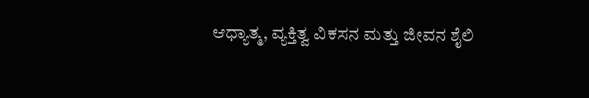ಆಧ್ಯಾತ್ಮ, ವ್ಯಕ್ತಿತ್ವ ವಿಕಸನ ಮತ್ತು ಜೀವನ ಶೈಲಿ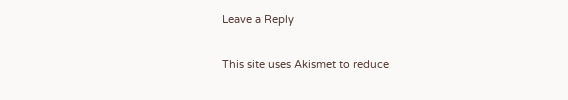Leave a Reply

This site uses Akismet to reduce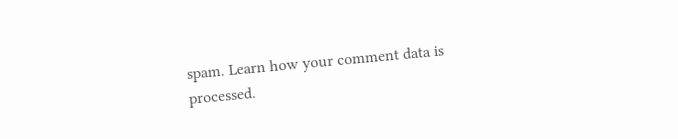spam. Learn how your comment data is processed.